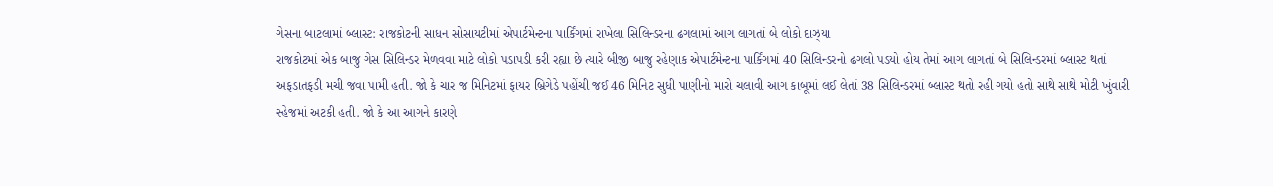ગેસના બાટલામાં બ્લાસ્ટ: રાજકોટની સાધન સોસાયટીમાં એપાર્ટમેન્ટના પાર્કિંગમાં રાખેલા સિલિન્ડરના ઢગલામાં આગ લાગતાં બે લોકો દાઝ્યા
રાજકોટમાં એક બાજુ ગેસ સિલિન્ડર મેળવવા માટે લોકો પડાપડી કરી રહ્યા છે ત્યારે બીજી બાજુ રહેણાક એપાર્ટમેન્ટના પાર્કિંગમાં 40 સિલિન્ડરનો ઢગલો પડયો હોય તેમાં આગ લાગતાં બે સિલિન્ડરમાં બ્લાસ્ટ થતાં અફડાતફડી મચી જવા પામી હતી. જો કે ચાર જ મિનિટમાં ફાયર બ્રિગેડે પહોંચી જઈ 46 મિનિટ સુધી પાણીનો મારો ચલાવી આગ કાબૂમાં લઈ લેતાં 38 સિલિન્ડરમાં બ્લાસ્ટ થતો રહી ગયો હતો સાથે સાથે મોટી ખુંવારી સ્હેજમાં અટકી હતી. જો કે આ આગને કારણે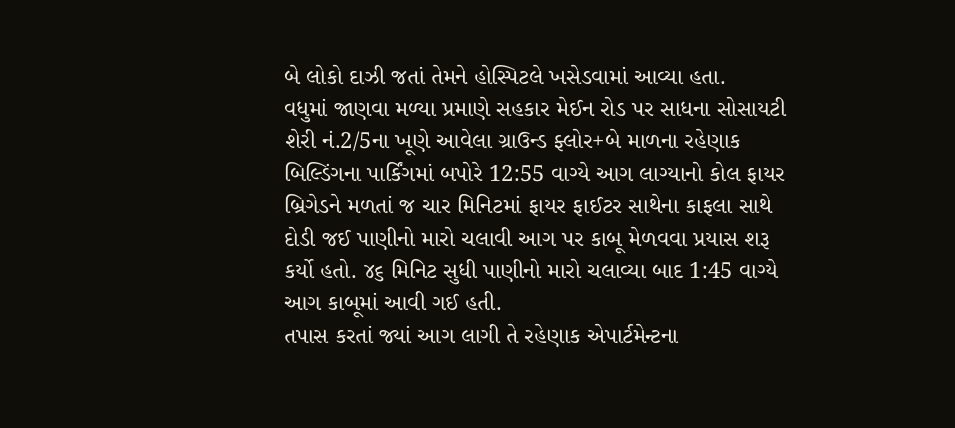બે લોકો દાઝી જતાં તેમને હોસ્પિટલે ખસેડવામાં આવ્યા હતા.
વધુમાં જાણવા મળ્યા પ્રમાણે સહકાર મેઈન રોડ પર સાધના સોસાયટી શેરી નં.2/5ના ખૂણે આવેલા ગ્રાઉન્ડ ફ્લોર+બે માળના રહેણાક બિલ્ડિંગના પાર્કિંગમાં બપોરે 12:55 વાગ્યે આગ લાગ્યાનો કોલ ફાયર બ્રિગેડને મળતાં જ ચાર મિનિટમાં ફાયર ફાઈટર સાથેના કાફલા સાથે દોડી જઈ પાણીનો મારો ચલાવી આગ પર કાબૂ મેળવવા પ્રયાસ શરૂ કર્યો હતો. ૪૬ મિનિટ સુધી પાણીનો મારો ચલાવ્યા બાદ 1:45 વાગ્યે આગ કાબૂમાં આવી ગઈ હતી.
તપાસ કરતાં જ્યાં આગ લાગી તે રહેણાક એપાર્ટમેન્ટના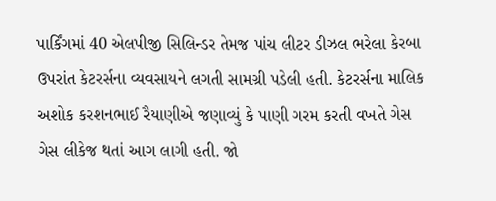પાર્કિંગમાં 40 એલપીજી સિલિન્ડર તેમજ પાંચ લીટર ડીઝલ ભરેલા કેરબા ઉપરાંત કેટરર્સના વ્યવસાયને લગતી સામગ્રી પડેલી હતી. કેટરર્સના માલિક અશોક કરશનભાઈ રૈયાણીએ જણાવ્યું કે પાણી ગરમ કરતી વખતે ગેસ ગેસ લીકેજ થતાં આગ લાગી હતી. જો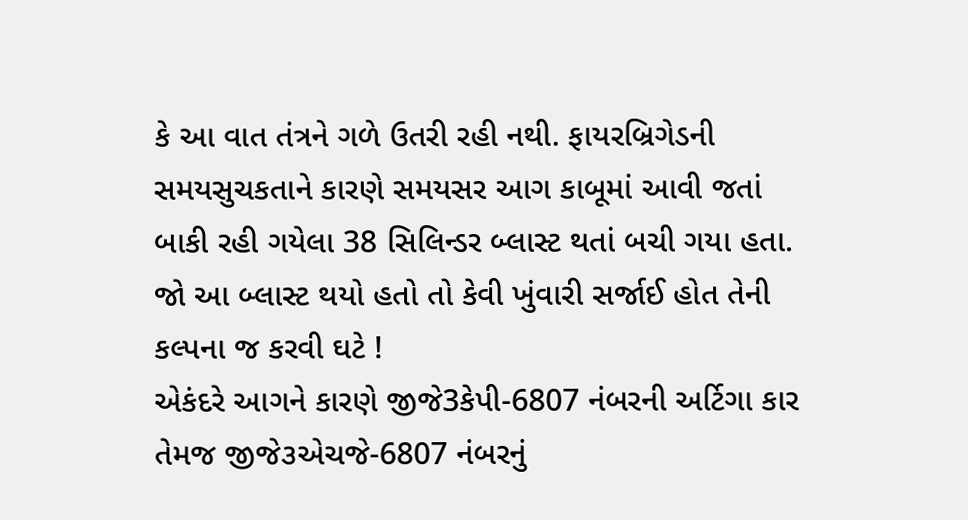કે આ વાત તંત્રને ગળે ઉતરી રહી નથી. ફાયરબ્રિગેડની સમયસુચકતાને કારણે સમયસર આગ કાબૂમાં આવી જતાં બાકી રહી ગયેલા 38 સિલિન્ડર બ્લાસ્ટ થતાં બચી ગયા હતા. જો આ બ્લાસ્ટ થયો હતો તો કેવી ખુંવારી સર્જાઈ હોત તેની કલ્પના જ કરવી ઘટે !
એકંદરે આગને કારણે જીજે3કેપી-6807 નંબરની અર્ટિગા કાર તેમજ જીજે૩એચજે-6807 નંબરનું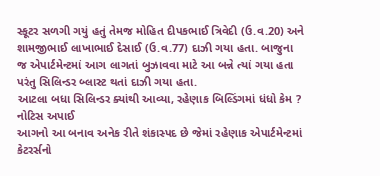સ્કૂટર સળગી ગયું હતું તેમજ મોહિત દીપકભાઈ ત્રિવેદી (ઉ.વ.20) અને શામજીભાઈ લાખાભાઈ દેસાઈ (ઉ.વ.77) દાઝી ગયા હતા. બાજુના જ એપાર્ટમેન્ટમાં આગ લાગતાં બુઝાવવા માટે આ બન્ને ત્યાં ગયા હતા પરંતુ સિલિન્ડર બ્લાસ્ટ થતાં દાઝી ગયા હતા.
આટલા બધા સિલિન્ડર ક્યાંથી આવ્યા, રહેણાક બિલ્ડિંગમાં ધંધો કેમ ? નોટિસ અપાઈ
આગનો આ બનાવ અનેક રીતે શંકાસ્પદ છે જેમાં રહેણાક એપાર્ટમેન્ટમાં કેટરર્સનો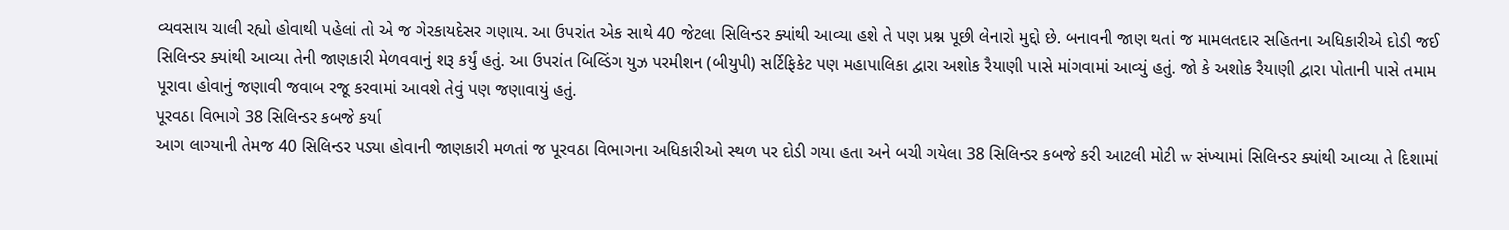વ્યવસાય ચાલી રહ્યો હોવાથી પહેલાં તો એ જ ગેરકાયદેસર ગણાય. આ ઉપરાંત એક સાથે 40 જેટલા સિલિન્ડર ક્યાંથી આવ્યા હશે તે પણ પ્રશ્ન પૂછી લેનારો મુદ્દો છે. બનાવની જાણ થતાં જ મામલતદાર સહિતના અધિકારીએ દોડી જઈ સિલિન્ડર ક્યાંથી આવ્યા તેની જાણકારી મેળવવાનું શરૂ કર્યું હતું. આ ઉપરાંત બિલ્ડિંગ યુઝ પરમીશન (બીયુપી) સર્ટિફિકેટ પણ મહાપાલિકા દ્વારા અશોક રૈયાણી પાસે માંગવામાં આવ્યું હતું. જો કે અશોક રૈયાણી દ્વારા પોતાની પાસે તમામ પૂરાવા હોવાનું જણાવી જવાબ રજૂ કરવામાં આવશે તેવું પણ જણાવાયું હતું.
પૂરવઠા વિભાગે 38 સિલિન્ડર કબજે કર્યા
આગ લાગ્યાની તેમજ 40 સિલિન્ડર પડ્યા હોવાની જાણકારી મળતાં જ પૂરવઠા વિભાગના અધિકારીઓ સ્થળ પર દોડી ગયા હતા અને બચી ગયેલા 38 સિલિન્ડર કબજે કરી આટલી મોટી w સંખ્યામાં સિલિન્ડર ક્યાંથી આવ્યા તે દિશામાં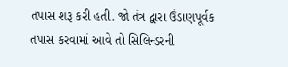તપાસ શરૂ કરી હતી. જો તંત્ર દ્વારા ઉંડાણપૂર્વક તપાસ કરવામાં આવે તો સિલિન્ડરની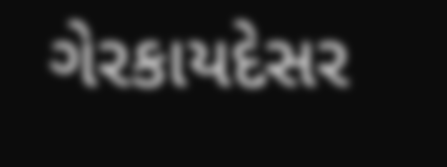ગેરકાયદેસર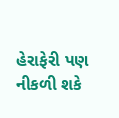હેરાફેરી પણ નીકળી શકે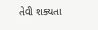તેવી શક્યતા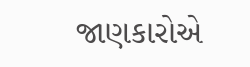જાણકારોએ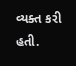વ્યક્ત કરી હતી.